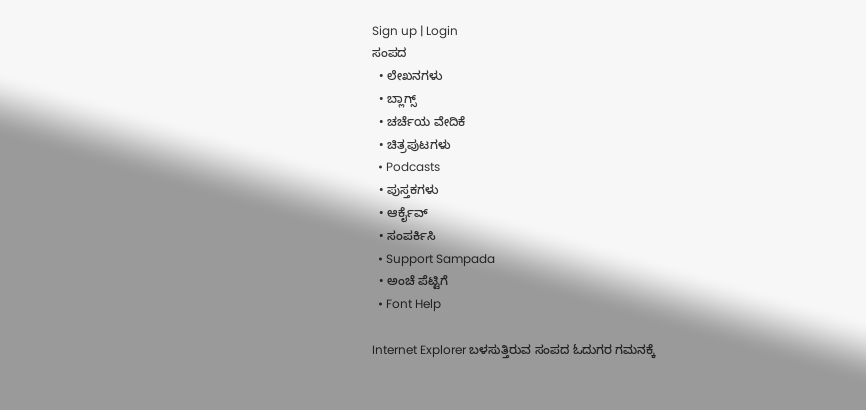Sign up | Login
ಸಂಪದ
  • ಲೇಖನಗಳು
  • ಬ್ಲಾಗ್ಸ್
  • ಚರ್ಚೆಯ ವೇದಿಕೆ
  • ಚಿತ್ರಪುಟಗಳು
  • Podcasts
  • ಪುಸ್ತಕಗಳು
  • ಆರ್ಕೈವ್
  • ಸಂಪರ್ಕಿಸಿ
  • Support Sampada
  • ಅಂಚೆ ಪೆಟ್ಟಿಗೆ
  • Font Help

Internet Explorer ಬಳಸುತ್ತಿರುವ ಸಂಪದ ಓದುಗರ ಗಮನಕ್ಕೆ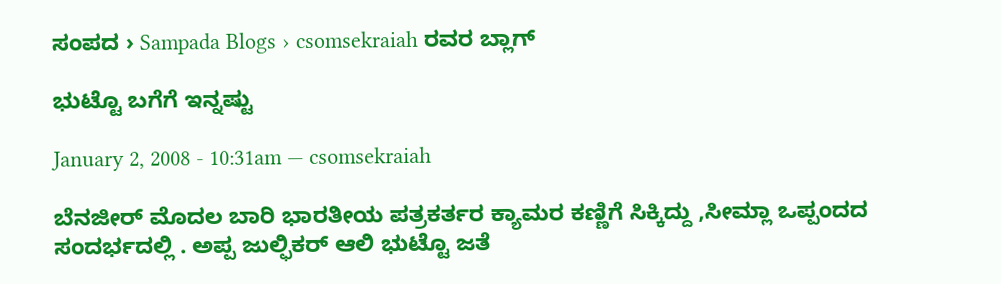ಸಂಪದ › Sampada Blogs › csomsekraiah ರವರ ಬ್ಲಾಗ್

ಭುಟ್ಟೊ ಬಗೆಗೆ ಇನ್ನಷ್ಟು

January 2, 2008 - 10:31am — csomsekraiah

ಬೆನಜೀರ್ ಮೊದಲ ಬಾರಿ ಭಾರತೀಯ ಪತ್ರಕರ್ತರ ಕ್ಯಾಮರ ಕಣ್ಣಿಗೆ ಸಿಕ್ಕಿದ್ದು ,ಸೀಮ್ಲಾ ಒಪ್ಪಂದದ ಸಂದರ್ಭದಲ್ಲಿ . ಅಪ್ಪ ಜುಲ್ಫಿಕರ್ ಆಲಿ ಭುಟ್ಟೊ ಜತೆ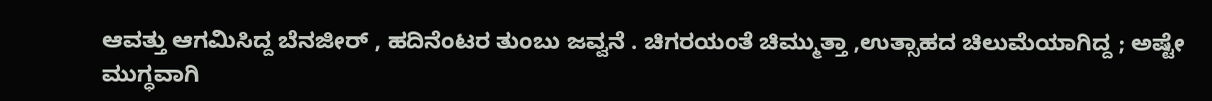ಆವತ್ತು ಆಗಮಿಸಿದ್ದ ಬೆನಜೀರ್ , ಹದಿನೆಂಟರ ತುಂಬು ಜವ್ವನೆ . ಚಿಗರಯಂತೆ ಚಿಮ್ಮುತ್ತಾ ,ಉತ್ಸಾಹದ ಚಿಲುಮೆಯಾಗಿದ್ದ ; ಅಷ್ಟೇ ಮುಗ್ಧವಾಗಿ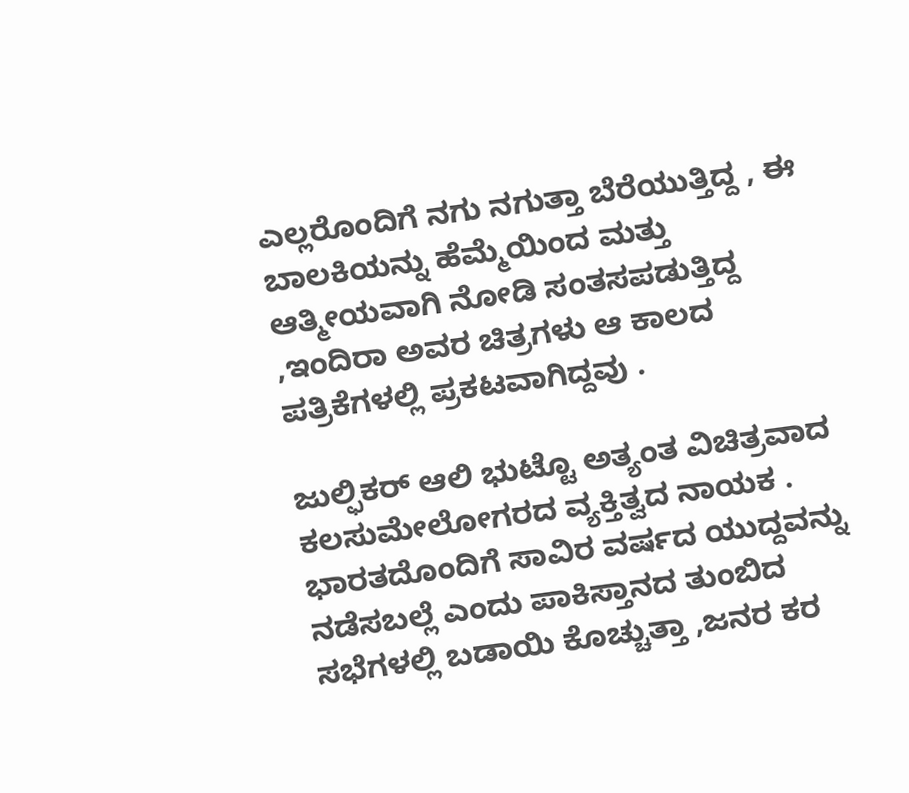ಎಲ್ಲರೊಂದಿಗೆ ನಗು ನಗುತ್ತಾ ಬೆರೆಯುತ್ತಿದ್ದ , ಈ ಬಾಲಕಿಯನ್ನು ಹೆಮ್ಮೆಯಿಂದ ಮತ್ತು ಆತ್ಮೀಯವಾಗಿ ನೋಡಿ ಸಂತಸಪಡುತ್ತಿದ್ದ ,ಇಂದಿರಾ ಅವರ ಚಿತ್ರಗಳು ಆ ಕಾಲದ ಪತ್ರಿಕೆಗಳಲ್ಲಿ ಪ್ರಕಟವಾಗಿದ್ದವು .

ಜುಲ್ಫಿಕರ್ ಆಲಿ ಭುಟ್ಟೊ ಅತ್ಯಂತ ವಿಚಿತ್ರವಾದ ಕಲಸುಮೇಲೋಗರದ ವ್ಯಕ್ತಿತ್ವದ ನಾಯಕ . ಭಾರತದೊಂದಿಗೆ ಸಾವಿರ ವರ್ಷದ ಯುದ್ದವನ್ನು ನಡೆಸಬಲ್ಲೆ ಎಂದು ಪಾಕಿಸ್ತಾನದ ತುಂಬಿದ ಸಭೆಗಳಲ್ಲಿ ಬಡಾಯಿ ಕೊಚ್ಚುತ್ತಾ ,ಜನರ ಕರ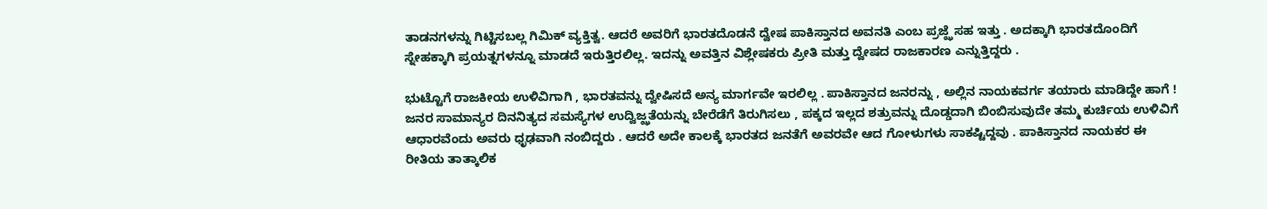ತಾಡನಗಳನ್ನು ಗಿಟ್ಟಿಸಬಲ್ಲ ಗಿಮಿಕ್ ವ್ಯಕ್ತಿತ್ವ. ಆದರೆ ಅವರಿಗೆ ಭಾರತದೊಡನೆ ದ್ವೇಷ ಪಾಕಿಸ್ತಾನದ ಅವನತಿ ಎಂಬ ಪ್ರಜ್ಝೆ ಸಹ ಇತ್ತು . ಅದಕ್ಕಾಗಿ ಭಾರತದೊಂದಿಗೆ ಸ್ನೇಹಕ್ಕಾಗಿ ಪ್ರಯತ್ನಗಳನ್ನೂ ಮಾಡದೆ ಇರುತ್ತಿರಲಿಲ್ಲ. ಇದನ್ನು ಅವತ್ತಿನ ವಿಶ್ಲೇಷಕರು ಪ್ರೀತಿ ಮತ್ತು ದ್ವೇಷದ ರಾಜಕಾರಣ ಎನ್ನುತ್ತಿದ್ದರು .

ಭುಟ್ಟೊಗೆ ರಾಜಕೀಯ ಉಳಿವಿಗಾಗಿ , ಭಾರತವನ್ನು ದ್ವೇಷಿಸದೆ ಅನ್ಯ ಮಾರ್ಗವೇ ಇರಲಿಲ್ಲ . ಪಾಕಿಸ್ತಾನದ ಜನರನ್ನು , ಅಲ್ಲಿನ ನಾಯಕವರ್ಗ ತಯಾರು ಮಾಡಿದ್ದೇ ಹಾಗೆ ! ಜನರ ಸಾಮಾನ್ಯರ ದಿನನಿತ್ಯದ ಸಮಸ್ಯೆಗಳ ಉದ್ವಿಜ್ಝತೆಯನ್ನು ಬೇರೆಡೆಗೆ ತಿರುಗಿಸಲು , ಪಕ್ಕದ ಇಲ್ಲದ ಶತ್ರುವನ್ನು ದೊಡ್ಡದಾಗಿ ಬಿಂಬಿಸುವುದೇ ತಮ್ಮ ಕುರ್ಚಿಯ ಉಳಿವಿಗೆ ಆಧಾರವೆಂದು ಅವರು ಧೃಢವಾಗಿ ನಂಬಿದ್ದರು . ಆದರೆ ಅದೇ ಕಾಲಕ್ಕೆ ಭಾರತದ ಜನತೆಗೆ ಅವರವೇ ಆದ ಗೋಳುಗಳು ಸಾಕಷ್ಟಿದ್ದವು . ಪಾಕಿಸ್ತಾನದ ನಾಯಕರ ಈ ರೀತಿಯ ತಾತ್ಕಾಲಿಕ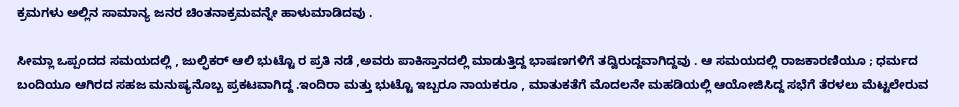ಕ್ರಮಗಳು ಅಲ್ಲಿನ ಸಾಮಾನ್ಯ ಜನರ ಚಿಂತನಾಕ್ರಮವನ್ನೇ ಹಾಳುಮಾಡಿದವು .

ಸೀಮ್ಲಾ ಒಪ್ಪಂದದ ಸಮಯದಲ್ಲಿ , ಜುಲ್ಫಿಕರ್ ಆಲಿ ಭುಟ್ಟೊ ರ ಪ್ರತಿ ನಡೆ ,ಅವರು ಪಾಕಿಸ್ತಾನದಲ್ಲಿ ಮಾಡುತ್ತಿದ್ದ ಭಾಷಣಗಳಿಗೆ ತದ್ವಿರುದ್ದವಾಗಿದ್ದವು . ಆ ಸಮಯದಲ್ಲಿ ರಾಜಕಾರಣಿಯೂ ; ಧರ್ಮದ ಬಂದಿಯೂ ಆಗಿರದ ಸಹಜ ಮನುಷ್ಯನೊಬ್ಬ ಪ್ರಕಟವಾಗಿದ್ದ .ಇಂದಿರಾ ಮತ್ತು ಭುಟ್ಟೊ ಇಬ್ಬರೂ ನಾಯಕರೂ , ಮಾತುಕತೆಗೆ ಮೊದಲನೇ ಮಹಡಿಯಲ್ಲಿ ಆಯೋಜಿಸಿದ್ದ ಸಭೆಗೆ ತೆರಳಲು ಮೆಟ್ಟಲೇರುವ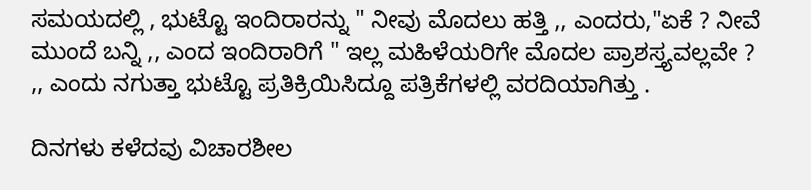ಸಮಯದಲ್ಲಿ , ಭುಟ್ಟೊ ಇಂದಿರಾರನ್ನು " ನೀವು ಮೊದಲು ಹತ್ತಿ ,, ಎಂದರು,"ಏಕೆ ? ನೀವೆ ಮುಂದೆ ಬನ್ನಿ ,, ಎಂದ ಇಂದಿರಾರಿಗೆ " ಇಲ್ಲ ಮಹಿಳೆಯರಿಗೇ ಮೊದಲ ಪ್ರಾಶಸ್ತ್ಯವಲ್ಲವೇ ? ,, ಎಂದು ನಗುತ್ತಾ ಭುಟ್ಟೊ ಪ್ರತಿಕ್ರಿಯಿಸಿದ್ದೂ ಪತ್ರಿಕೆಗಳಲ್ಲಿ ವರದಿಯಾಗಿತ್ತು .

ದಿನಗಳು ಕಳೆದವು ವಿಚಾರಶೀಲ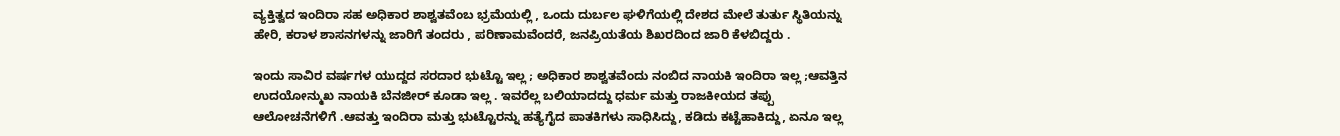ವ್ಯಕ್ತಿತ್ವದ ಇಂದಿರಾ ಸಹ ಅಧಿಕಾರ ಶಾಶ್ವತವೆಂಬ ಭ್ರಮೆಯಲ್ಲಿ , ಒಂದು ದುರ್ಬಲ ಘಳಿಗೆಯಲ್ಲಿ ದೇಶದ ಮೇಲೆ ತುರ್ತು ಸ್ಥಿತಿಯನ್ನು ಹೇರಿ, ಕರಾಳ ಶಾಸನಗಳನ್ನು ಜಾರಿಗೆ ತಂದರು , ಪರಿಣಾಮವೆಂದರೆ, ಜನಪ್ರಿಯತೆಯ ಶಿಖರದಿಂದ ಜಾರಿ ಕೆಳಬಿದ್ದರು .

ಇಂದು ಸಾವಿರ ವರ್ಷಗಳ ಯುದ್ದದ ಸರದಾರ ಭುಟ್ಟೊ ಇಲ್ಲ ; ಅಧಿಕಾರ ಶಾಶ್ವತವೆಂದು ನಂಬಿದ ನಾಯಕಿ ಇಂದಿರಾ ಇಲ್ಲ ;ಆವತ್ತಿನ ಉದಯೋನ್ಮುಖ ನಾಯಕಿ ಬೆನಜೀರ್ ಕೂಡಾ ಇಲ್ಲ . ಇವರೆಲ್ಲ ಬಲಿಯಾದದ್ದು ಧರ್ಮ ಮತ್ತು ರಾಜಕೀಯದ ತಪ್ಪು ಆಲೋಚನೆಗಳಿಗೆ .ಆವತ್ತು ಇಂದಿರಾ ಮತ್ತು ಭುಟ್ಟೊರನ್ನು ಹತ್ಯೆಗೈದ ಪಾತಕಿಗಳು ಸಾಧಿಸಿದ್ದು, ಕಡಿದು ಕಟ್ಟೆಹಾಕಿದ್ದು, ಏನೂ ಇಲ್ಲ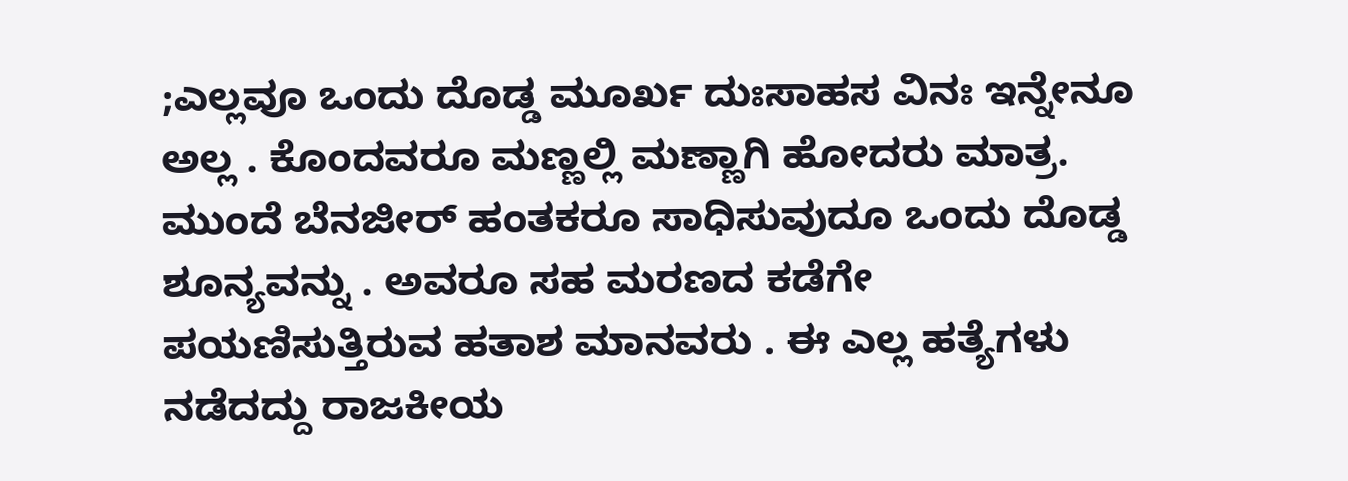;ಎಲ್ಲವೂ ಒಂದು ದೊಡ್ಡ ಮೂರ್ಖ ದುಃಸಾಹಸ ವಿನಃ ಇನ್ನೇನೂ ಅಲ್ಲ . ಕೊಂದವರೂ ಮಣ್ಣಲ್ಲಿ ಮಣ್ಣಾಗಿ ಹೋದರು ಮಾತ್ರ. ಮುಂದೆ ಬೆನಜೀರ್ ಹಂತಕರೂ ಸಾಧಿಸುವುದೂ ಒಂದು ದೊಡ್ಡ ಶೂನ್ಯವನ್ನು . ಅವರೂ ಸಹ ಮರಣದ ಕಡೆಗೇ ಪಯಣಿಸುತ್ತಿರುವ ಹತಾಶ ಮಾನವರು . ಈ ಎಲ್ಲ ಹತ್ಯೆಗಳು ನಡೆದದ್ದು ರಾಜಕೀಯ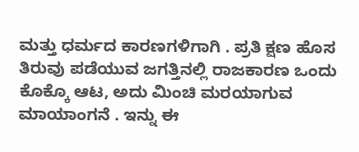ಮತ್ತು ಧರ್ಮದ ಕಾರಣಗಳಿಗಾಗಿ . ಪ್ರತಿ ಕ್ಷಣ ಹೊಸ ತಿರುವು ಪಡೆಯುವ ಜಗತ್ತಿನಲ್ಲಿ ರಾಜಕಾರಣ ಒಂದು ಕೊಕ್ಕೊ ಆಟ, ಅದು ಮಿಂಚಿ ಮರಯಾಗುವ ಮಾಯಾಂಗನೆ . ಇನ್ನು ಈ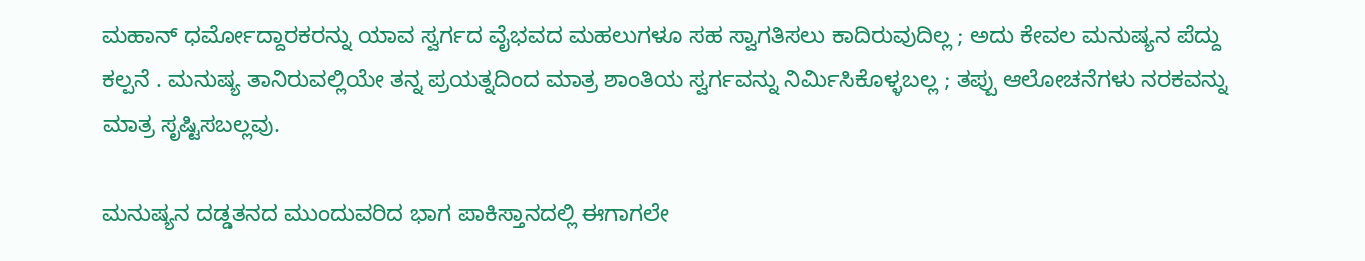ಮಹಾನ್ ಧರ್ಮೋದ್ದಾರಕರನ್ನು ಯಾವ ಸ್ವರ್ಗದ ವೈಭವದ ಮಹಲುಗಳೂ ಸಹ ಸ್ವಾಗತಿಸಲು ಕಾದಿರುವುದಿಲ್ಲ ; ಅದು ಕೇವಲ ಮನುಷ್ಯನ ಪೆದ್ದು ಕಲ್ಪನೆ . ಮನುಷ್ಯ ತಾನಿರುವಲ್ಲಿಯೇ ತನ್ನ ಪ್ರಯತ್ನದಿಂದ ಮಾತ್ರ ಶಾಂತಿಯ ಸ್ವರ್ಗವನ್ನು ನಿರ್ಮಿಸಿಕೊಳ್ಳಬಲ್ಲ ; ತಪ್ಪು ಆಲೋಚನೆಗಳು ನರಕವನ್ನು ಮಾತ್ರ ಸೃಷ್ಟಿಸಬಲ್ಲವು.

ಮನುಷ್ಯನ ದಡ್ಡತನದ ಮುಂದುವರಿದ ಭಾಗ ಪಾಕಿಸ್ತಾನದಲ್ಲಿ ಈಗಾಗಲೇ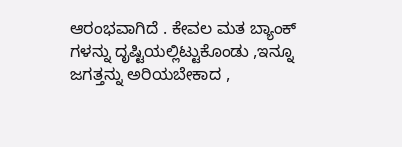ಆರಂಭವಾಗಿದೆ . ಕೇವಲ ಮತ ಬ್ಯಾಂಕ್ ಗಳನ್ನು ದೃಷ್ಟಿಯಲ್ಲಿಟ್ಟುಕೊಂಡು ,ಇನ್ನೂ ಜಗತ್ತನ್ನು ಅರಿಯಬೇಕಾದ ,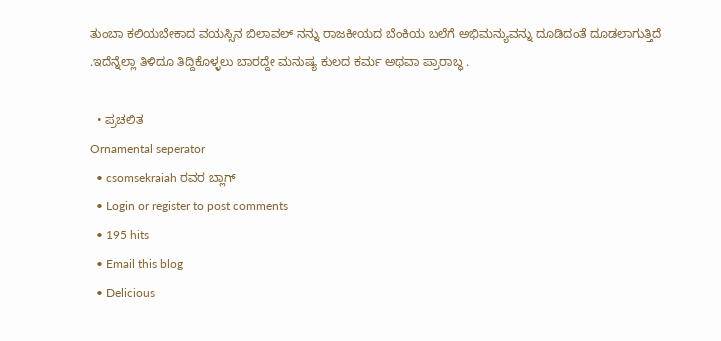ತುಂಬಾ ಕಲಿಯಬೇಕಾದ ವಯಸ್ಸಿನ ಬಿಲಾವಲ್ ನನ್ನು ರಾಜಕೀಯದ ಬೆಂಕಿಯ ಬಲೆಗೆ ಅಭಿಮನ್ಯುವನ್ನು ದೂಡಿದಂತೆ ದೂಡಲಾಗುತ್ತಿದೆ .ಇದೆನ್ನೆಲ್ಲಾ ತಿಳಿದೂ ತಿದ್ದಿಕೊಳ್ಳಲು ಬಾರದ್ದೇ ಮನುಷ್ಯ ಕುಲದ ಕರ್ಮ ಅಥವಾ ಪ್ರಾರಾಬ್ಧ .

  • ಪ್ರಚಲಿತ
Ornamental seperator
  • csomsekraiah ರವರ ಬ್ಲಾಗ್
  • Login or register to post comments
  • 195 hits
  • Email this blog
  • Delicious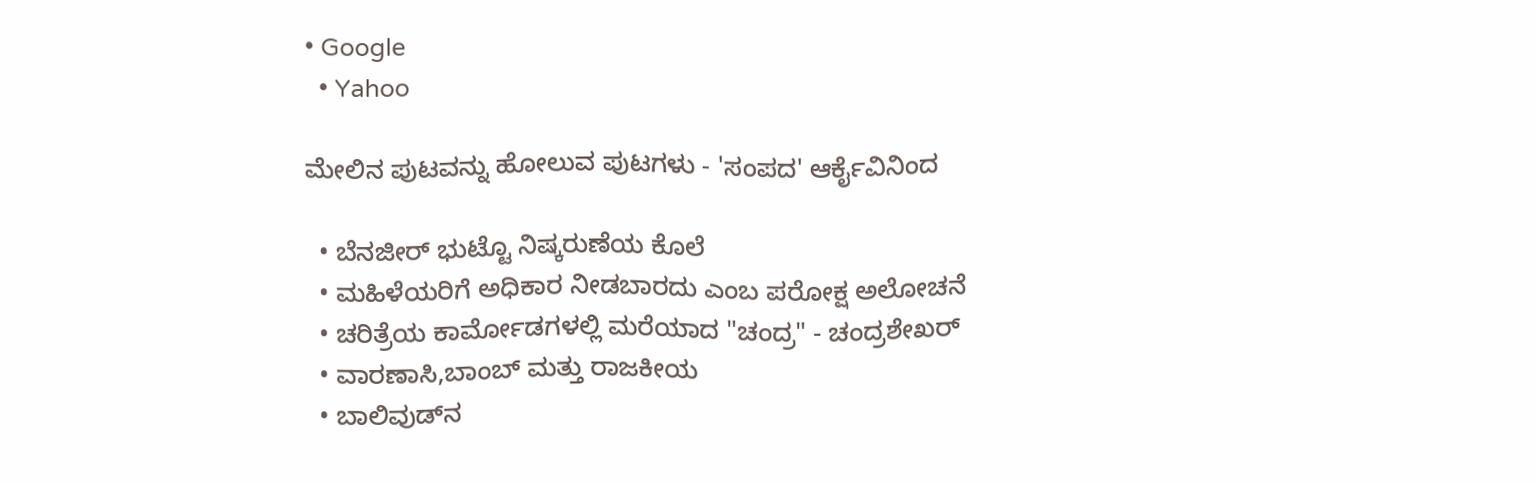• Google
  • Yahoo

ಮೇಲಿನ ಪುಟವನ್ನು ಹೋಲುವ ಪುಟಗಳು - 'ಸಂಪದ' ಆರ್ಕೈವಿನಿಂದ

  • ಬೆನಜೀರ್ ಭುಟ್ಟೊ ನಿಷ್ಕರುಣೆಯ ಕೊಲೆ
  • ಮಹಿಳೆಯರಿಗೆ ಅಧಿಕಾರ ನೀಡಬಾರದು ಎಂಬ ಪರೋಕ್ಷ ಅಲೋಚನೆ
  • ಚರಿತ್ರೆಯ ಕಾರ್ಮೋಡಗಳಲ್ಲಿ ಮರೆಯಾದ "ಚಂದ್ರ" - ಚಂದ್ರಶೇಖರ್
  • ವಾರಣಾಸಿ,ಬಾಂಬ್ ಮತ್ತು ರಾಜಕೀಯ
  • ಬಾಲಿವುಡ್‌ನ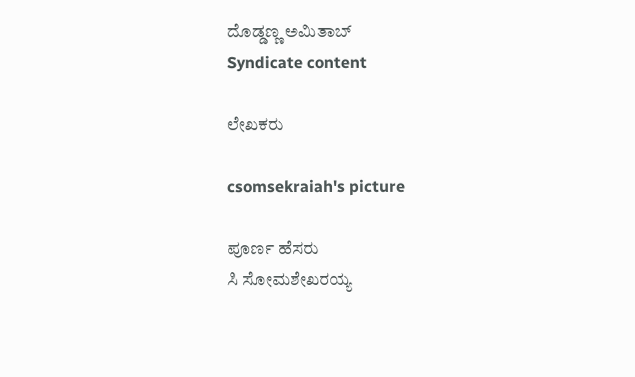ದೊಡ್ಡಣ್ಣ ಅಮಿತಾಬ್
Syndicate content

ಲೇಖಕರು

csomsekraiah's picture

ಪೂರ್ಣ ಹೆಸರು
ಸಿ ಸೋಮಶೇಖರಯ್ಯ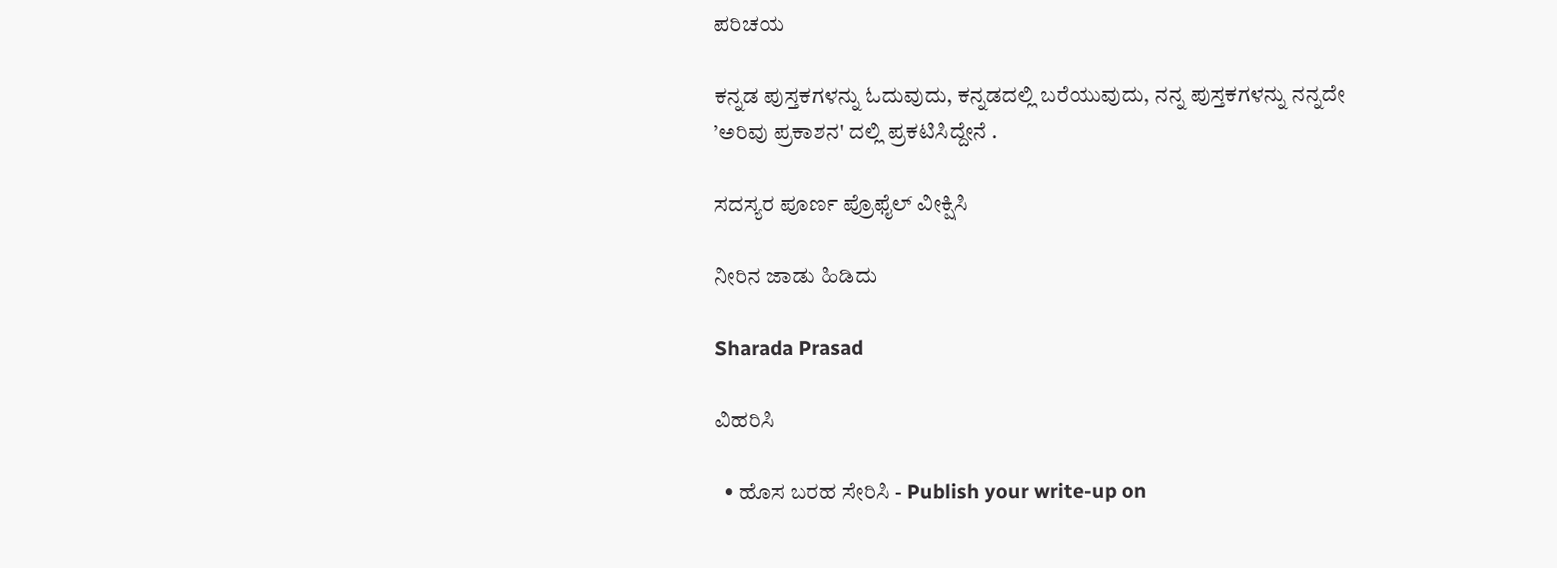ಪರಿಚಯ

ಕನ್ನಡ ಪುಸ್ತಕಗಳನ್ನು ಓದುವುದು, ಕನ್ನಡದಲ್ಲಿ ಬರೆಯುವುದು, ನನ್ನ ಪುಸ್ತಕಗಳನ್ನು ನನ್ನದೇ ’ಅರಿವು ಪ್ರಕಾಶನ' ದಲ್ಲಿ ಪ್ರಕಟಿಸಿದ್ದೇನೆ .

ಸದಸ್ಯರ ಪೂರ್ಣ ಪ್ರೊಫೈಲ್ ವೀಕ್ಷಿಸಿ

ನೀರಿನ ಜಾಡು ಹಿಡಿದು

Sharada Prasad

ವಿಹರಿಸಿ

  • ಹೊಸ ಬರಹ ಸೇರಿಸಿ - Publish your write-up on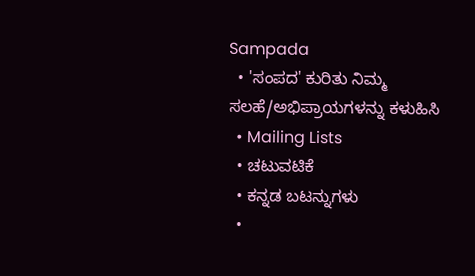Sampada
  • 'ಸಂಪದ' ಕುರಿತು ನಿಮ್ಮ ಸಲಹೆ/ಅಭಿಪ್ರಾಯಗಳನ್ನು ಕಳುಹಿಸಿ
  • Mailing Lists
  • ಚಟುವಟಿಕೆ
  • ಕನ್ನಡ ಬಟನ್ನುಗಳು
  •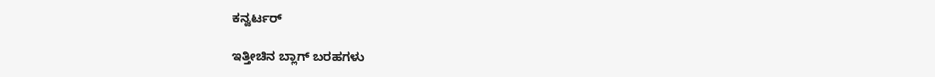ಕನ್ವರ್ಟರ್

ಇತ್ತೀಚಿನ ಬ್ಲಾಗ್ ಬರಹಗಳು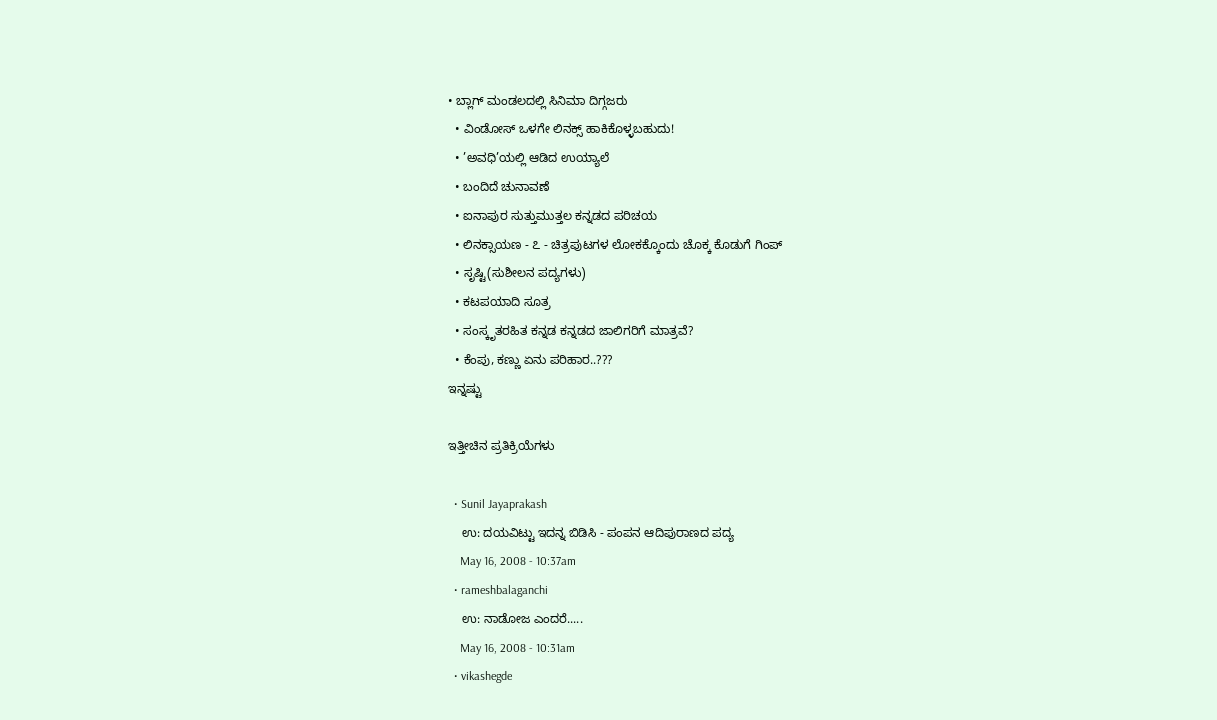• ಬ್ಲಾಗ್ ಮಂಡಲದಲ್ಲಿ ಸಿನಿಮಾ ದಿಗ್ಗಜರು
  • ವಿಂಡೋಸ್ ಒಳಗೇ ಲಿನಕ್ಸ್ ಹಾಕಿಕೊಳ್ಳಬಹುದು!
  • ’ಅವಧಿ’ಯಲ್ಲಿ ಆಡಿದ ಉಯ್ಯಾಲೆ
  • ಬಂದಿದೆ ಚುನಾವಣೆ
  • ಐನಾಪುರ ಸುತ್ತುಮುತ್ತಲ ಕನ್ನಡದ ಪರಿಚಯ
  • ಲಿನಕ್ಸಾಯಣ - ೭ - ಚಿತ್ರಪುಟಗಳ ಲೋಕಕ್ಕೊಂದು ಚೊಕ್ಕ ಕೊಡುಗೆ ಗಿಂಪ್
  • ಸೃಷ್ಟಿ(ಸುಶೀಲನ ಪದ್ಯಗಳು)
  • ಕಟಪಯಾದಿ ಸೂತ್ರ
  • ಸಂಸ್ಕೃತರಹಿತ ಕನ್ನಡ ಕನ್ನಡದ ಜಾಲಿಗರಿಗೆ ಮಾತ್ರವೆ?
  • ಕೆಂಪು, ಕಣ್ಣು ಏನು ಪರಿಹಾರ..???
ಇನ್ನಷ್ಟು

ಇತ್ತೀಚಿನ ಪ್ರತಿಕ್ರಿಯೆಗಳು

  • Sunil Jayaprakash
    ಉ: ದಯವಿಟ್ಟು ಇದನ್ನ ಬಿಡಿಸಿ - ಪಂಪನ ಆದಿಪುರಾಣದ ಪದ್ಯ
    May 16, 2008 - 10:37am
  • rameshbalaganchi
    ಉ: ನಾಡೋಜ ಎಂದರೆ.....
    May 16, 2008 - 10:31am
  • vikashegde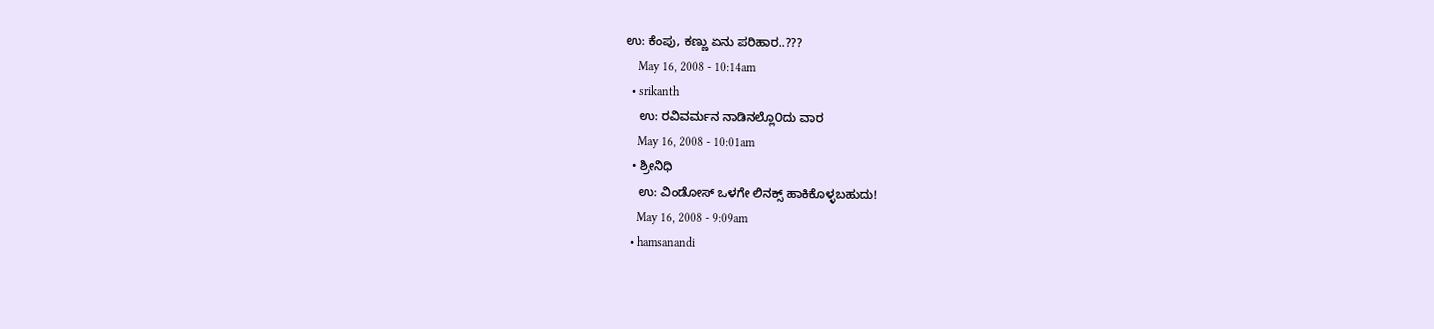ಉ: ಕೆಂಪು, ಕಣ್ಣು ಏನು ಪರಿಹಾರ..???
    May 16, 2008 - 10:14am
  • srikanth
    ಉ: ರವಿವರ್ಮನ ನಾಡಿನಲ್ಲೊ೦ದು ವಾರ
    May 16, 2008 - 10:01am
  • ಶ್ರೀನಿಧಿ
    ಉ: ವಿಂಡೋಸ್ ಒಳಗೇ ಲಿನಕ್ಸ್ ಹಾಕಿಕೊಳ್ಳಬಹುದು!
    May 16, 2008 - 9:09am
  • hamsanandi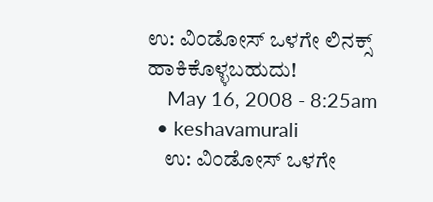ಉ: ವಿಂಡೋಸ್ ಒಳಗೇ ಲಿನಕ್ಸ್ ಹಾಕಿಕೊಳ್ಳಬಹುದು!
    May 16, 2008 - 8:25am
  • keshavamurali
    ಉ: ವಿಂಡೋಸ್ ಒಳಗೇ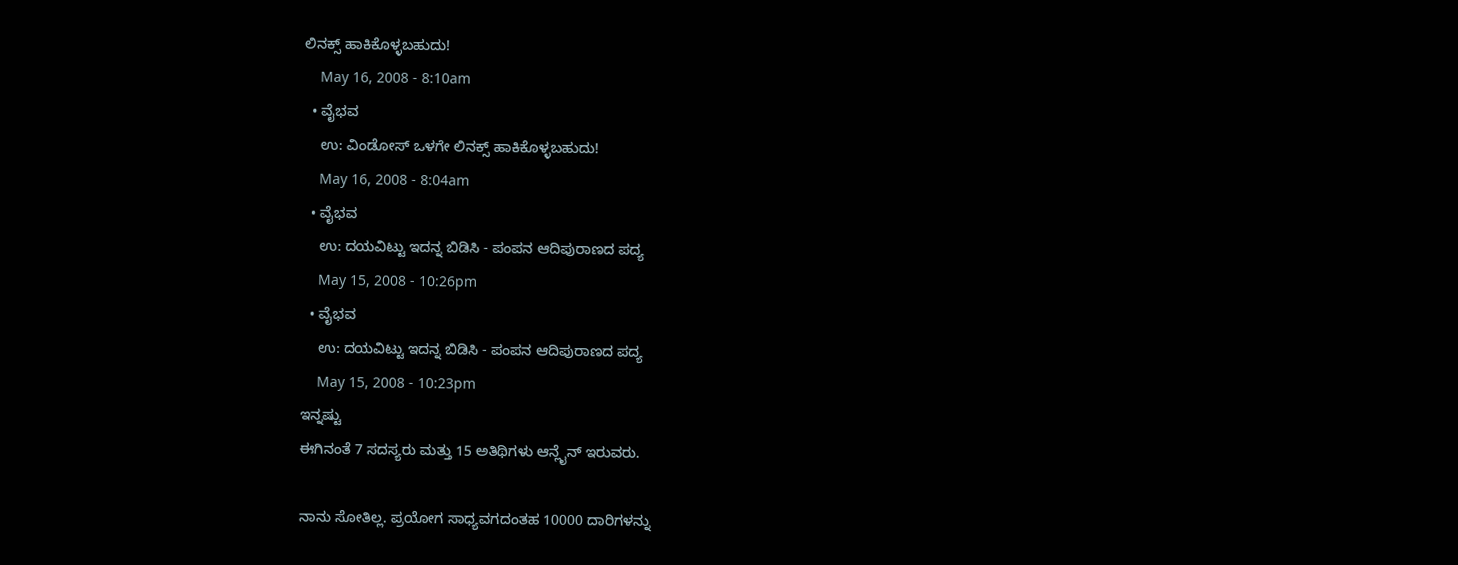ಲಿನಕ್ಸ್ ಹಾಕಿಕೊಳ್ಳಬಹುದು!
    May 16, 2008 - 8:10am
  • ವೈಭವ
    ಉ: ವಿಂಡೋಸ್ ಒಳಗೇ ಲಿನಕ್ಸ್ ಹಾಕಿಕೊಳ್ಳಬಹುದು!
    May 16, 2008 - 8:04am
  • ವೈಭವ
    ಉ: ದಯವಿಟ್ಟು ಇದನ್ನ ಬಿಡಿಸಿ - ಪಂಪನ ಆದಿಪುರಾಣದ ಪದ್ಯ
    May 15, 2008 - 10:26pm
  • ವೈಭವ
    ಉ: ದಯವಿಟ್ಟು ಇದನ್ನ ಬಿಡಿಸಿ - ಪಂಪನ ಆದಿಪುರಾಣದ ಪದ್ಯ
    May 15, 2008 - 10:23pm
ಇನ್ನಷ್ಟು
ಈಗಿನಂತೆ 7 ಸದಸ್ಯರು ಮತ್ತು 15 ಅತಿಥಿಗಳು ಆನ್ಲೈನ್ ಇರುವರು.

ನಾನು ಸೋತಿಲ್ಲ. ಪ್ರಯೋಗ ಸಾಧ್ಯವಗದಂತಹ 10000 ದಾರಿಗಳನ್ನು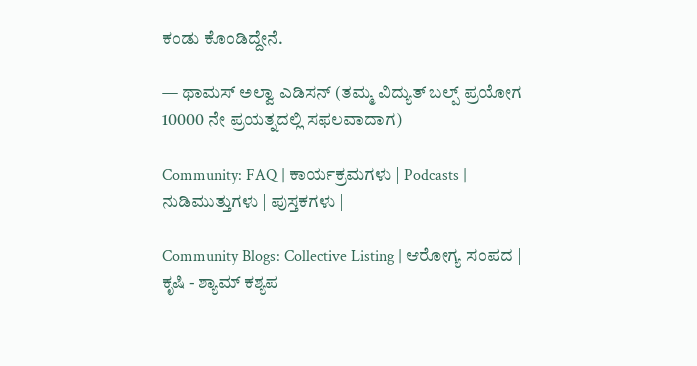ಕಂಡು ಕೊಂಡಿದ್ದೇನೆ.

— ಥಾಮಸ್ ಅಲ್ವಾ ಎಡಿಸನ್ (ತಮ್ಮ ವಿದ್ಯುತ್ ಬಲ್ಪ್ ಪ್ರಯೋಗ 10000 ನೇ ಪ್ರಯತ್ನದಲ್ಲಿ ಸಫಲವಾದಾಗ)

Community: FAQ | ಕಾರ್ಯಕ್ರಮಗಳು | Podcasts | ನುಡಿಮುತ್ತುಗಳು | ಪುಸ್ತಕಗಳು |

Community Blogs: Collective Listing | ಆರೋಗ್ಯ ಸಂಪದ | ಕೃಷಿ - ಶ್ಯಾಮ್ ಕಶ್ಯಪ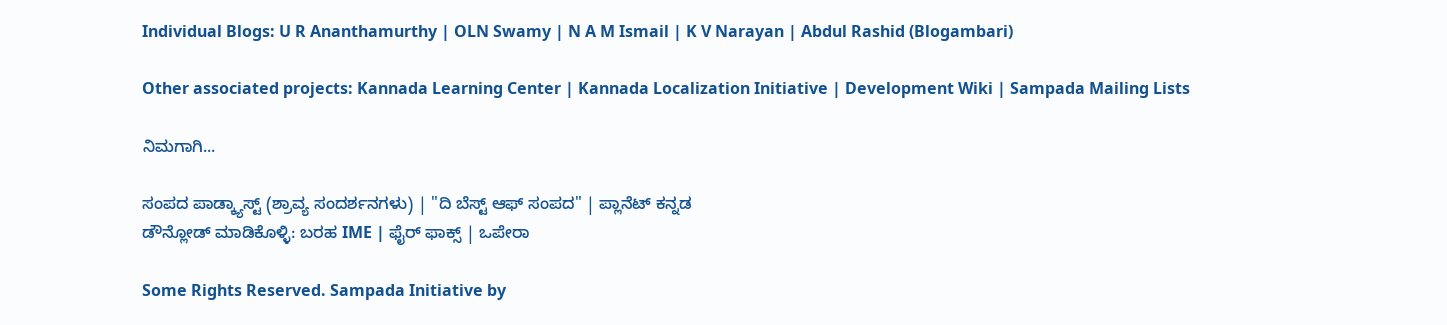Individual Blogs: U R Ananthamurthy | OLN Swamy | N A M Ismail | K V Narayan | Abdul Rashid (Blogambari)

Other associated projects: Kannada Learning Center | Kannada Localization Initiative | Development Wiki | Sampada Mailing Lists

ನಿಮಗಾಗಿ...

ಸಂಪದ ಪಾಡ್ಕ್ಯಾಸ್ಟ್ (ಶ್ರಾವ್ಯ ಸಂದರ್ಶನಗಳು) | "ದಿ ಬೆಸ್ಟ್ ಆಫ್ ಸಂಪದ" | ಪ್ಲಾನೆಟ್ ಕನ್ನಡ
ಡೌನ್ಲೋಡ್ ಮಾಡಿಕೊಳ್ಳಿ: ಬರಹ IME | ಫೈರ್ ಫಾಕ್ಸ್ | ಒಪೇರಾ

Some Rights Reserved. Sampada Initiative by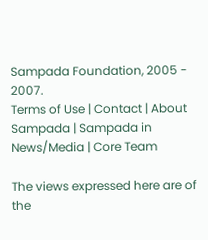Sampada Foundation, 2005 - 2007.
Terms of Use | Contact | About Sampada | Sampada in News/Media | Core Team

The views expressed here are of the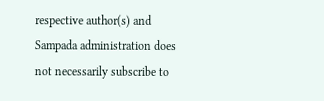respective author(s) and Sampada administration does not necessarily subscribe to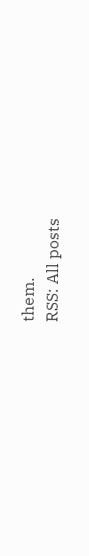them.
RSS: All posts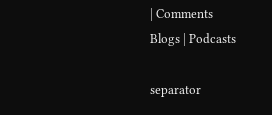| Comments
Blogs | Podcasts

separator